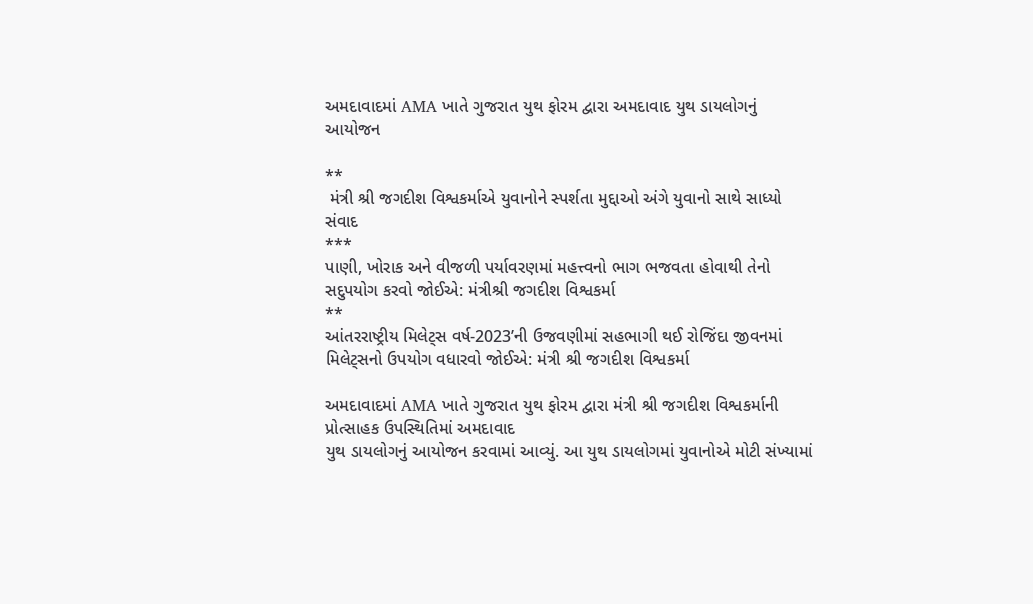અમદાવાદમાં AMA ખાતે ગુજરાત યુથ ફોરમ દ્વારા અમદાવાદ યુથ ડાયલોગનું આયોજન

**
 મંત્રી શ્રી જગદીશ વિશ્વકર્માએ યુવાનોને સ્પર્શતા મુદ્દાઓ અંગે યુવાનો સાથે સાધ્યો સંવાદ
***
પાણી, ખોરાક અને વીજળી પર્યાવરણમાં મહત્ત્વનો ભાગ ભજવતા હોવાથી તેનો સદુપયોગ કરવો જોઈએ: મંત્રીશ્રી જગદીશ વિશ્વકર્મા
**
આંતરરાષ્ટ્રીય મિલેટ્સ વર્ષ-2023’ની ઉજવણીમાં સહભાગી થઈ રોજિંદા જીવનમાં મિલેટ્સનો ઉપયોગ વધારવો જોઈએ: મંત્રી શ્રી જગદીશ વિશ્વકર્મા

અમદાવાદમાં AMA ખાતે ગુજરાત યુથ ફોરમ દ્વારા મંત્રી શ્રી જગદીશ વિશ્વકર્માની પ્રોત્સાહક ઉપસ્થિતિમાં અમદાવાદ
યુથ ડાયલોગનું આયોજન કરવામાં આવ્યું. આ યુથ ડાયલોગમાં યુવાનોએ મોટી સંખ્યામાં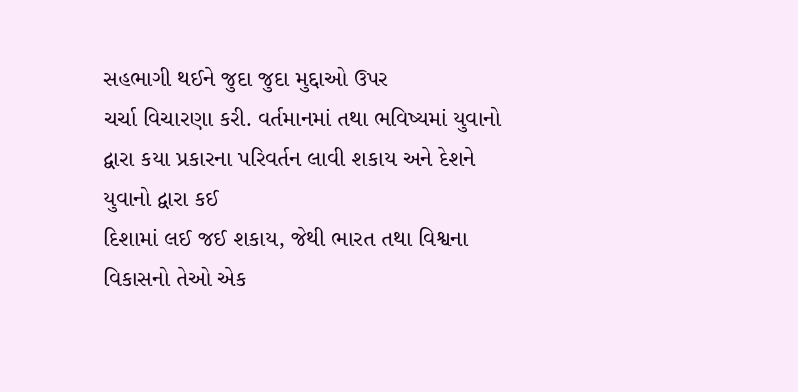સહભાગી થઈને જુદા જુદા મુદ્દાઓ ઉપર
ચર્ચા વિચારણા કરી. વર્તમાનમાં તથા ભવિષ્યમાં યુવાનો દ્વારા કયા પ્રકારના પરિવર્તન લાવી શકાય અને દેશને યુવાનો દ્વારા કઈ
દિશામાં લઈ જઈ શકાય, જેથી ભારત તથા વિશ્વના વિકાસનો તેઓ એક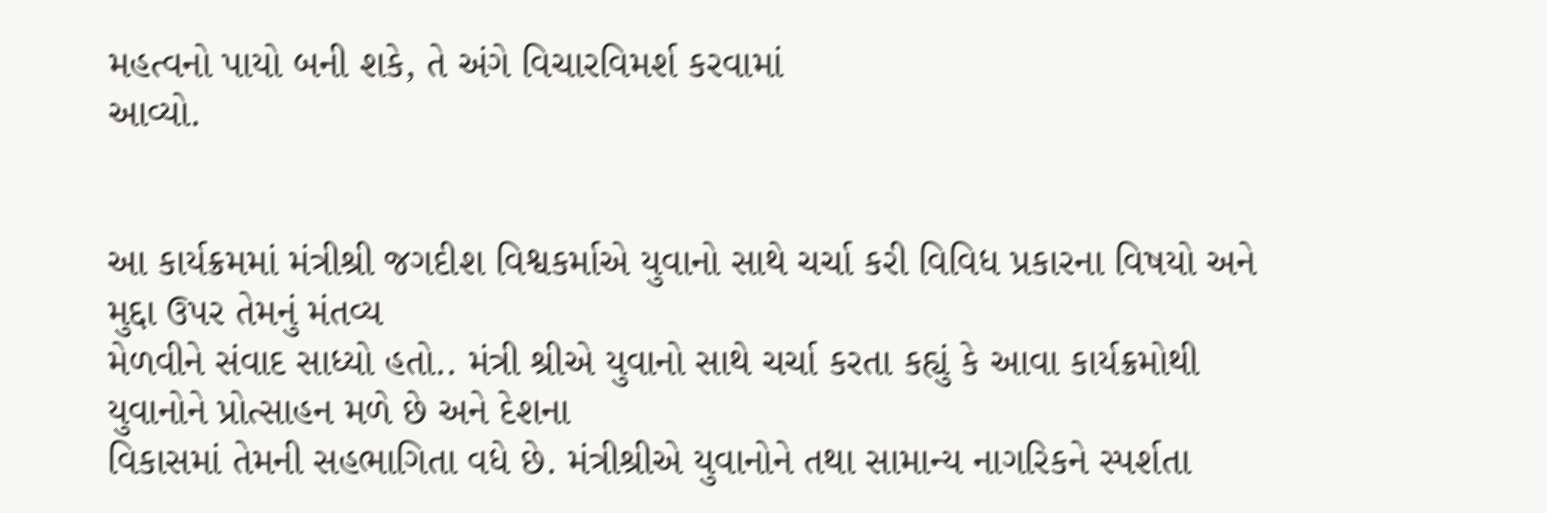મહત્વનો પાયો બની શકે, તે અંગે વિચારવિમર્શ કરવામાં
આવ્યો.


આ કાર્યક્રમમાં મંત્રીશ્રી જગદીશ વિશ્વકર્માએ યુવાનો સાથે ચર્ચા કરી વિવિધ પ્રકારના વિષયો અને મુદ્દા ઉપર તેમનું મંતવ્ય
મેળવીને સંવાદ સાધ્યો હતો.. મંત્રી શ્રીએ યુવાનો સાથે ચર્ચા કરતા કહ્યું કે આવા કાર્યક્રમોથી યુવાનોને પ્રોત્સાહન મળે છે અને દેશના
વિકાસમાં તેમની સહભાગિતા વધે છે. મંત્રીશ્રીએ યુવાનોને તથા સામાન્ય નાગરિકને સ્પર્શતા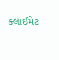ક્લાઈમેટ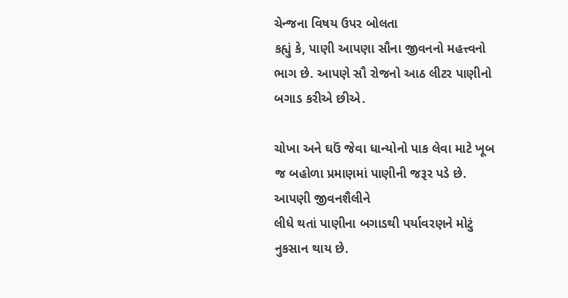ચેન્જના વિષય ઉપર બોલતા
કહ્યું કે, પાણી આપણા સૌના જીવનનો મહત્ત્વનો ભાગ છે. આપણે સૌ રોજનો આઠ લીટર પાણીનો બગાડ કરીએ છીએ.

ચોખા અને ઘઉં જેવા ધાન્યોનો પાક લેવા માટે ખૂબ જ બહોળા પ્રમાણમાં પાણીની જરૂર પડે છે. આપણી જીવનશૈલીને
લીધે થતાં પાણીના બગાડથી પર્યાવરણને મોટું નુકસાન થાય છે.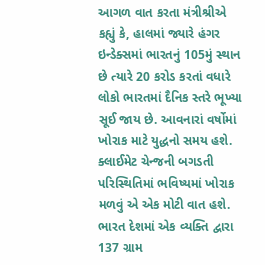આગળ વાત કરતા મંત્રીશ્રીએ કહ્યું કે, હાલમાં જ્યારે હંગર ઇન્ડેક્સમાં ભારતનું 105મું સ્થાન છે ત્યારે 20 કરોડ કરતાં વધારે
લોકો ભારતમાં દૈનિક સ્તરે ભૂખ્યા સૂઈ જાય છે. આવનારાં વર્ષોમાં ખોરાક માટે યુદ્ધનો સમય હશે. ક્લાઈમેટ ચેન્જની બગડતી
પરિસ્થિતિમાં ભવિષ્યમાં ખોરાક મળવું એ એક મોટી વાત હશે. ભારત દેશમાં એક વ્યક્તિ દ્વારા 137 ગ્રામ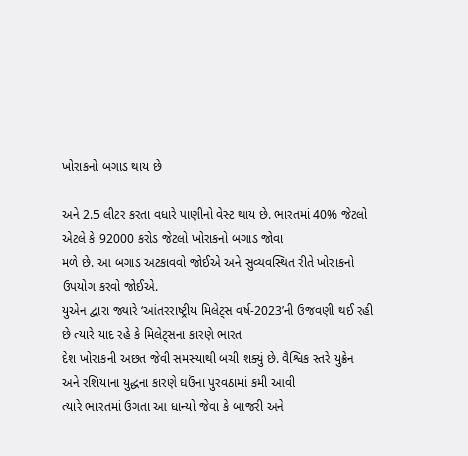ખોરાકનો બગાડ થાય છે

અને 2.5 લીટર કરતા વધારે પાણીનો વેસ્ટ થાય છે. ભારતમાં 40% જેટલો એટલે કે 92000 કરોડ જેટલો ખોરાકનો બગાડ જોવા
મળે છે. આ બગાડ અટકાવવો જોઈએ અને સુવ્યવસ્થિત રીતે ખોરાકનો ઉપયોગ કરવો જોઈએ.
યુએન દ્વારા જ્યારે ‘આંતરરાષ્ટ્રીય મિલેટ્સ વર્ષ-2023’ની ઉજવણી થઈ રહી છે ત્યારે યાદ રહે કે મિલેટ્સના કારણે ભારત
દેશ ખોરાકની અછત જેવી સમસ્યાથી બચી શક્યું છે. વૈશ્વિક સ્તરે યુક્રેન અને રશિયાના યુદ્ધના કારણે ઘઉંના પુરવઠામાં કમી આવી
ત્યારે ભારતમાં ઉગતા આ ધાન્યો જેવા કે બાજરી અને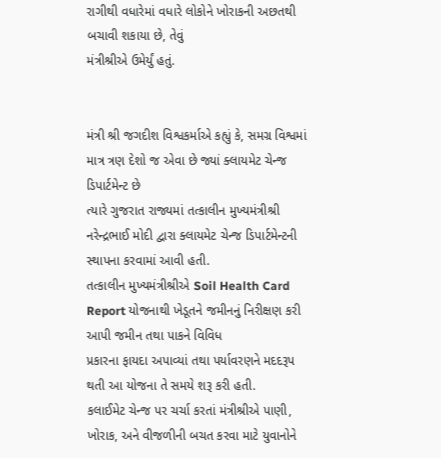રાગીથી વધારેમાં વધારે લોકોને ખોરાકની અછતથી બચાવી શકાયા છે, તેવું
મંત્રીશ્રીએ ઉમેર્યું હતું.


મંત્રી શ્રી જગદીશ વિશ્વકર્માએ કહ્યું કે, સમગ્ર વિશ્વમાં માત્ર ત્રણ દેશો જ એવા છે જ્યાં ક્લાયમેટ ચેન્જ ડિપાર્ટમેન્ટ છે
ત્યારે ગુજરાત રાજ્યમાં તત્કાલીન મુખ્યમંત્રીશ્રી નરેન્દ્રભાઈ મોદી દ્વારા ક્લાયમેટ ચેન્જ ડિપાર્ટમેન્ટની સ્થાપના કરવામાં આવી હતી.
તત્કાલીન મુખ્યમંત્રીશ્રીએ Soil Health Card Report યોજનાથી ખેડૂતને જમીનનું નિરીક્ષણ કરી આપી જમીન તથા પાકને વિવિધ
પ્રકારના ફાયદા અપાવ્યાં તથા પર્યાવરણને મદદરૂપ થતી આ યોજના તે સમયે શરૂ કરી હતી.
કલાઈમેટ ચેન્જ પર ચર્ચા કરતાં મંત્રીશ્રીએ પાણી, ખોરાક, અને વીજળીની બચત કરવા માટે યુવાનોને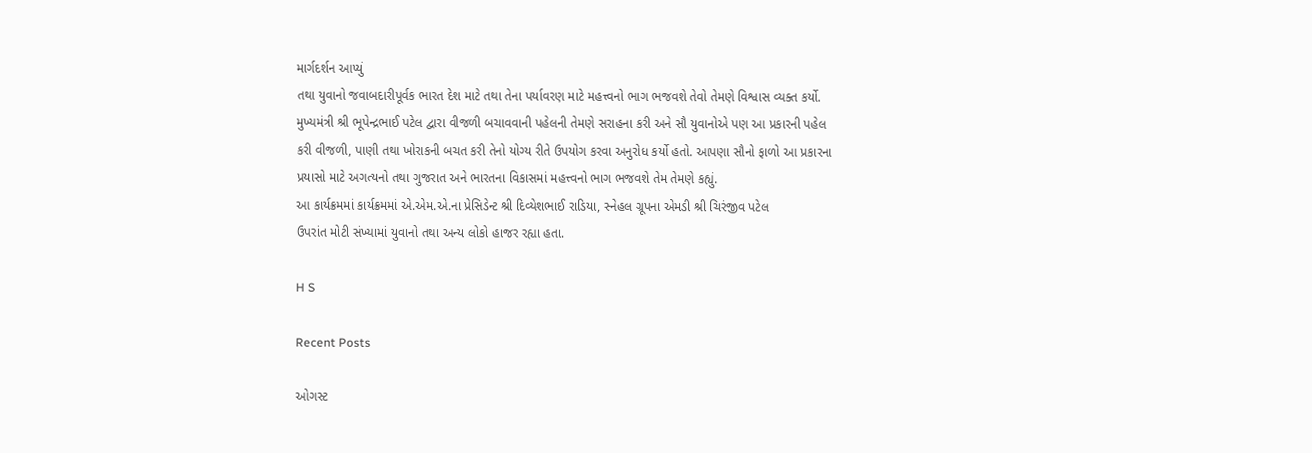માર્ગદર્શન આપ્યું
તથા યુવાનો જવાબદારીપૂર્વક ભારત દેશ માટે તથા તેના પર્યાવરણ માટે મહત્ત્વનો ભાગ ભજવશે તેવો તેમણે વિશ્વાસ વ્યક્ત કર્યો.
મુખ્યમંત્રી શ્રી ભૂપેન્દ્રભાઈ પટેલ દ્વારા વીજળી બચાવવાની પહેલની તેમણે સરાહના કરી અને સૌ યુવાનોએ પણ આ પ્રકારની પહેલ
કરી વીજળી, પાણી તથા ખોરાકની બચત કરી તેનો યોગ્ય રીતે ઉપયોગ કરવા અનુરોધ કર્યો હતો. આપણા સૌનો ફાળો આ પ્રકારના
પ્રયાસો માટે અગત્યનો તથા ગુજરાત અને ભારતના વિકાસમાં મહત્ત્વનો ભાગ ભજવશે તેમ તેમણે કહ્યું.
આ કાર્યક્રમમાં કાર્યક્રમમાં એ.એમ.એ.ના પ્રેસિડેન્ટ શ્રી દિવ્યેશભાઈ રાડિયા, સ્નેહલ ગ્રૂપના એમડી શ્રી ચિરંજીવ પટેલ
ઉપરાંત મોટી સંખ્યામાં યુવાનો તથા અન્ય લોકો હાજર રહ્યા હતા.

H S

Recent Posts

ઓગસ્ટ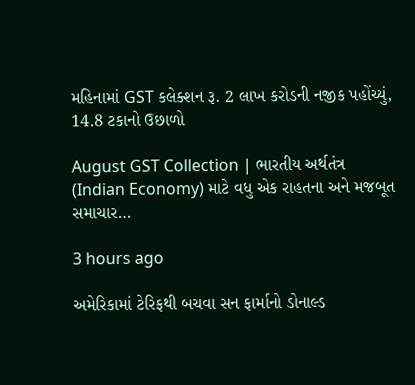મહિનામાં GST કલેક્શન રૂ. 2 લાખ કરોડની નજીક પહોંચ્યું, 14.8 ટકાનો ઉછાળો

August GST Collection | ભારતીય અર્થતંત્ર (Indian Economy) માટે વધુ એક રાહતના અને મજબૂત સમાચાર…

3 hours ago

અમેરિકામાં ટેરિફથી બચવા સન ફાર્માનો ડોનાલ્ડ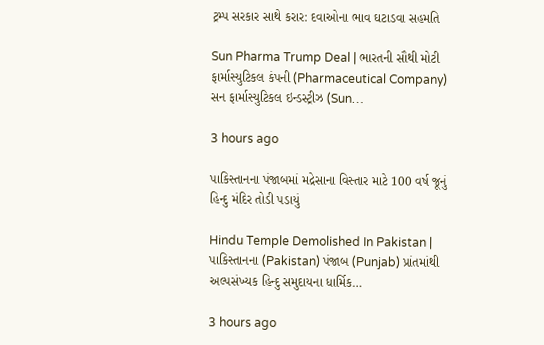ટ્રમ્પ સરકાર સાથે કરાર: દવાઓના ભાવ ઘટાડવા સહમતિ

Sun Pharma Trump Deal | ભારતની સૌથી મોટી ફાર્માસ્યુટિકલ કંપની (Pharmaceutical Company) સન ફાર્માસ્યુટિકલ ઇન્ડસ્ટ્રીઝ (Sun…

3 hours ago

પાકિસ્તાનના પંજાબમાં મદ્રેસાના વિસ્તાર માટે 100 વર્ષ જૂનું હિન્દુ મંદિર તોડી પડાયું

Hindu Temple Demolished In Pakistan | પાકિસ્તાનના (Pakistan) પંજાબ (Punjab) પ્રાંતમાંથી અલ્પસંખ્યક હિન્દુ સમુદાયના ધાર્મિક…

3 hours ago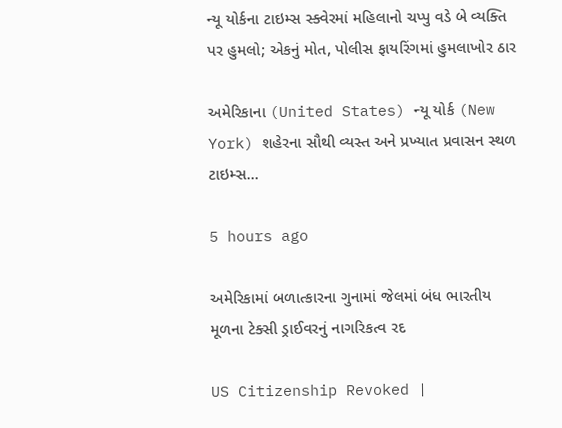ન્યૂ યોર્કના ટાઇમ્સ સ્ક્વેરમાં મહિલાનો ચપ્પુ વડે બે વ્યક્તિ પર હુમલો; એકનું મોત, પોલીસ ફાયરિંગમાં હુમલાખોર ઠાર

અમેરિકાના (United States) ન્યૂ યોર્ક (New York) શહેરના સૌથી વ્યસ્ત અને પ્રખ્યાત પ્રવાસન સ્થળ ટાઇમ્સ…

5 hours ago

અમેરિકામાં બળાત્કારના ગુનામાં જેલમાં બંધ ભારતીય મૂળના ટેક્સી ડ્રાઈવરનું નાગરિકત્વ રદ

US Citizenship Revoked |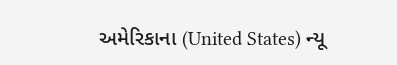અમેરિકાના (United States) ન્યૂ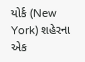યોર્ક (New York) શહેરના એક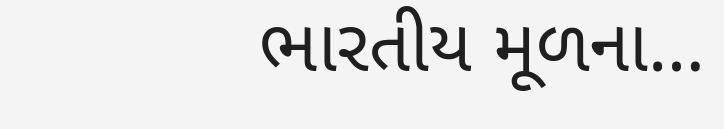ભારતીય મૂળના…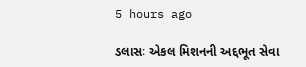5 hours ago

ડલાસઃ એકલ મિશનની અદ્દભૂત સેવા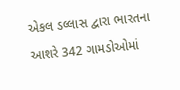એકલ ડલ્લાસ દ્વારા ભારતના આશરે 342 ગામડોઓમાં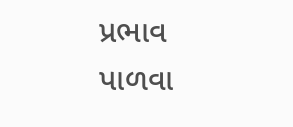પ્રભાવ પાળવા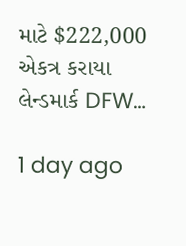માટે $222,000 એકત્ર કરાયા લેન્ડમાર્ક DFW…

1 day ago